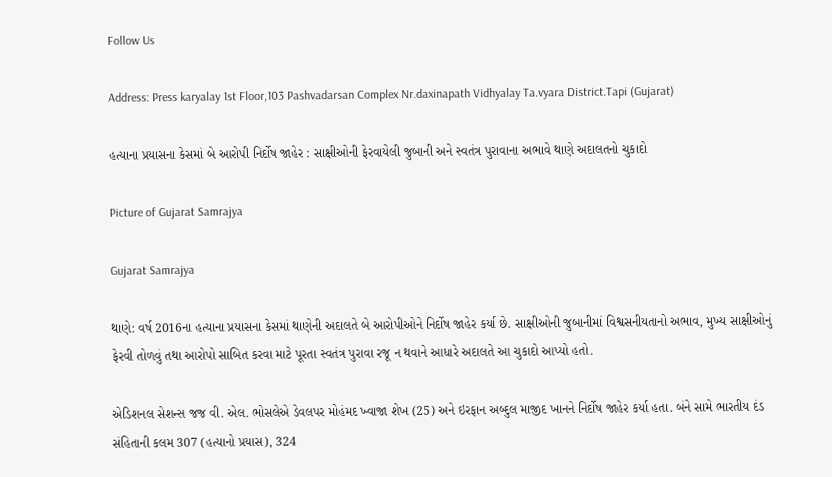Follow Us

Address: Press karyalay 1st Floor,103 Pashvadarsan Complex Nr.daxinapath Vidhyalay Ta.vyara District.Tapi (Gujarat)

હત્યાના પ્રયાસના કેસમાં બે આરોપી નિર્દોષ જાહેર : સાક્ષીઓની ફેરવાયેલી જુબાની અને સ્વતંત્ર પુરાવાના અભાવે થાણે અદાલતનો ચુકાદો

Picture of Gujarat Samrajya

Gujarat Samrajya

થાણે: વર્ષ 2016ના હત્યાના પ્રયાસના કેસમાં થાણેની અદાલતે બે આરોપીઓને નિર્દોષ જાહેર કર્યા છે. સાક્ષીઓની જુબાનીમાં વિશ્વસનીયતાનો અભાવ, મુખ્ય સાક્ષીઓનું ફેરવી તોળવું તથા આરોપો સાબિત કરવા માટે પૂરતા સ્વતંત્ર પુરાવા રજૂ ન થવાને આધારે અદાલતે આ ચુકાદો આપ્યો હતો.

એડિશનલ સેશન્સ જજ વી. એલ. ભોસલેએ ડેવલપર મોહંમદ ખ્વાજા શેખ (25) અને ઇરફાન અબ્દુલ માજીદ ખાનને નિર્દોષ જાહેર કર્યા હતા. બંને સામે ભારતીય દંડ સંહિતાની કલમ 307 (હત્યાનો પ્રયાસ), 324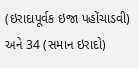(ઇરાદાપૂર્વક ઇજા પહોંચાડવી) અને 34 (સમાન ઇરાદો)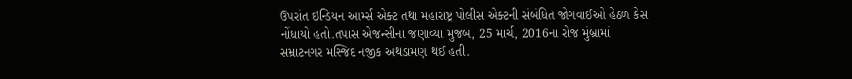ઉપરાંત ઇન્ડિયન આર્મ્સ એક્ટ તથા મહારાષ્ટ્ર પોલીસ એક્ટની સંબંધિત જોગવાઈઓ હેઠળ કેસ નોંધાયો હતો.તપાસ એજન્સીના જણાવ્યા મુજબ, 25 માર્ચ, 2016ના રોજ મુંબ્રામાં સમ્રાટનગર મસ્જિદ નજીક અથડામણ થઈ હતી.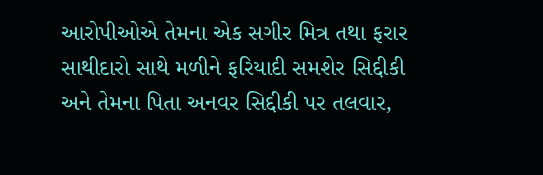આરોપીઓએ તેમના એક સગીર મિત્ર તથા ફરાર સાથીદારો સાથે મળીને ફરિયાદી સમશેર સિદ્દીકી અને તેમના પિતા અનવર સિદ્દીકી પર તલવાર,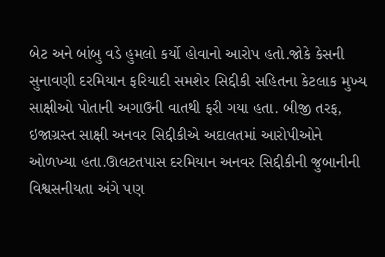બેટ અને બાંબુ વડે હુમલો કર્યો હોવાનો આરોપ હતો.જોકે કેસની સુનાવણી દરમિયાન ફરિયાદી સમશેર સિદ્દીકી સહિતના કેટલાક મુખ્ય સાક્ષીઓ પોતાની અગાઉની વાતથી ફરી ગયા હતા. બીજી તરફ, ઇજાગ્રસ્ત સાક્ષી અનવર સિદ્દીકીએ અદાલતમાં આરોપીઓને ઓળખ્યા હતા.ઊલટતપાસ દરમિયાન અનવર સિદ્દીકીની જુબાનીની વિશ્વસનીયતા અંગે પણ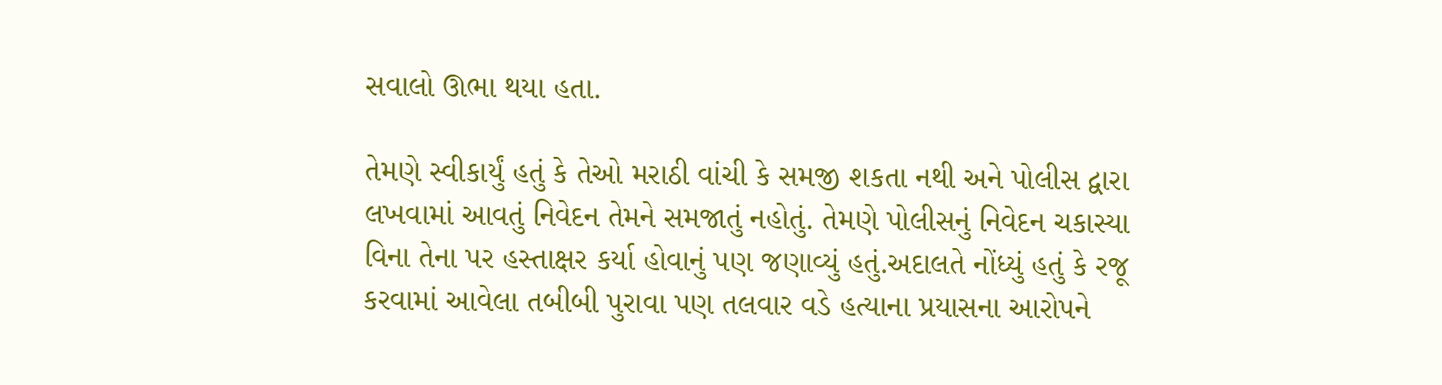સવાલો ઊભા થયા હતા.

તેમણે સ્વીકાર્યું હતું કે તેઓ મરાઠી વાંચી કે સમજી શકતા નથી અને પોલીસ દ્વારા લખવામાં આવતું નિવેદન તેમને સમજાતું નહોતું. તેમણે પોલીસનું નિવેદન ચકાસ્યા વિના તેના પર હસ્તાક્ષર કર્યા હોવાનું પણ જણાવ્યું હતું.અદાલતે નોંધ્યું હતું કે રજૂ કરવામાં આવેલા તબીબી પુરાવા પણ તલવાર વડે હત્યાના પ્રયાસના આરોપને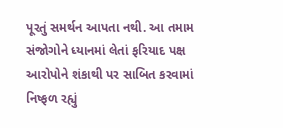પૂરતું સમર્થન આપતા નથી. આ તમામ સંજોગોને ધ્યાનમાં લેતાં ફરિયાદ પક્ષ આરોપોને શંકાથી પર સાબિત કરવામાં નિષ્ફળ રહ્યું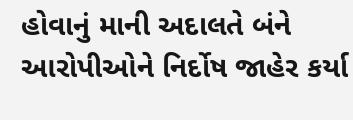હોવાનું માની અદાલતે બંને આરોપીઓને નિર્દોષ જાહેર કર્યા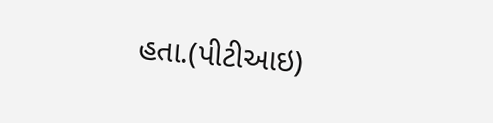હતા.(પીટીઆઇ)